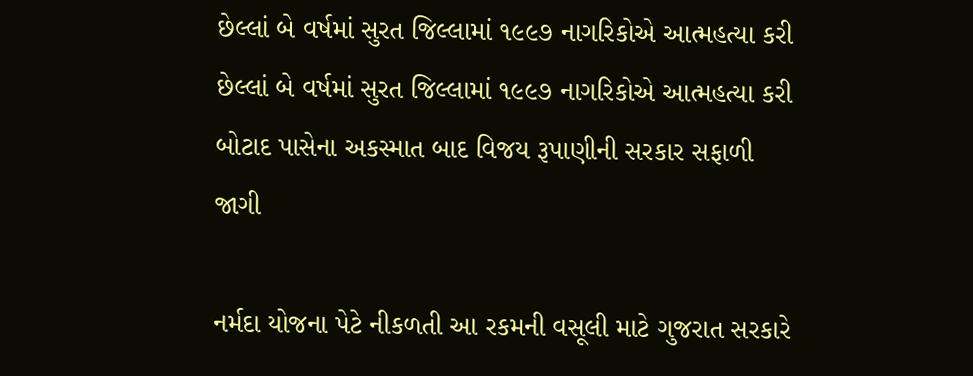છેલ્લાં બે વર્ષમાં સુરત જિલ્લામાં ૧૯૯૭ નાગરિકોએ આત્મહત્યા કરી
છેલ્લાં બે વર્ષમાં સુરત જિલ્લામાં ૧૯૯૭ નાગરિકોએ આત્મહત્યા કરી
બોટાદ પાસેના અકસ્માત બાદ વિજય રૂપાણીની સરકાર સફાળી જાગી

નર્મદા યોજના પેટે નીકળતી આ રકમની વસૂલી માટે ગુજરાત સરકારે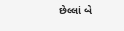છેલ્લાં બે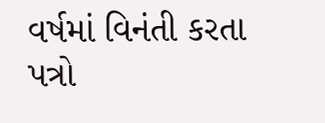વર્ષમાં વિનંતી કરતા પત્રો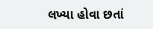લખ્યા હોવા છતાં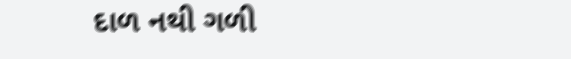દાળ નથી ગળી